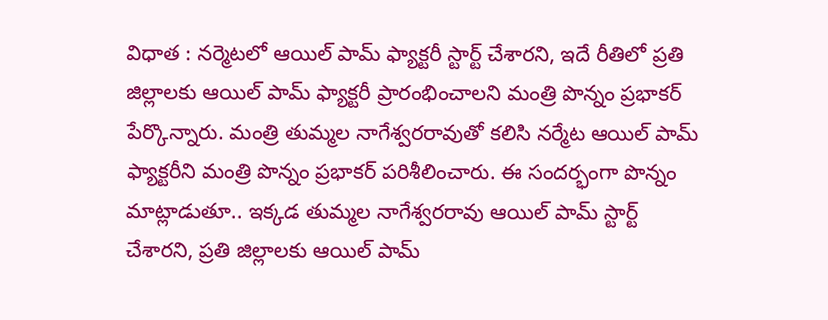విధాత : నర్మెటలో ఆయిల్ పామ్ ఫ్యాక్టరీ స్టార్ట్ చేశారని, ఇదే రీతిలో ప్రతి జిల్లాలకు ఆయిల్ పామ్ ఫ్యాక్టరీ ప్రారంభించాలని మంత్రి పొన్నం ప్రభాకర్ పేర్కొన్నారు. మంత్రి తుమ్మల నాగేశ్వరరావుతో కలిసి నర్మేట ఆయిల్ పామ్ ఫ్యాక్టరీని మంత్రి పొన్నం ప్రభాకర్ పరిశీలించారు. ఈ సందర్భంగా పొన్నం మాట్లాడుతూ.. ఇక్కడ తుమ్మల నాగేశ్వరరావు ఆయిల్ పామ్ స్టార్ట్ చేశారని, ప్రతి జిల్లాలకు ఆయిల్ పామ్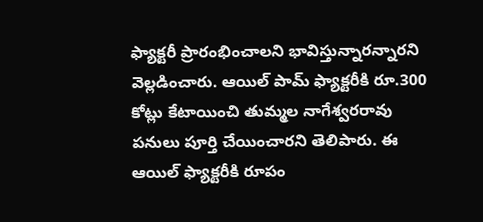ఫ్యాక్టరీ ప్రారంభించాలని భావిస్తున్నారన్నారని వెల్లడించారు. ఆయిల్ పామ్ ఫ్యాక్టరీకి రూ.300 కోట్లు కేటాయించి తుమ్మల నాగేశ్వరరావు పనులు పూర్తి చేయించారని తెలిపారు. ఈ ఆయిల్ ఫ్యాక్టరీకి రూపం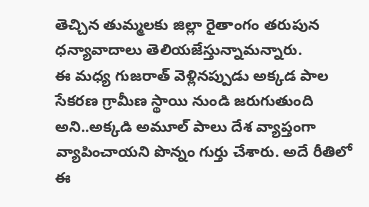తెచ్చిన తుమ్మలకు జిల్లా రైతాంగం తరుపున ధన్యావాదాలు తెలియజేస్తున్నామన్నారు.
ఈ మధ్య గుజరాత్ వెళ్లినప్పుడు అక్కడ పాల సేకరణ గ్రామీణ స్థాయి నుండి జరుగుతుంది అని..అక్కడి అమూల్ పాలు దేశ వ్యాప్తంగా వ్యాపించాయని పొన్నం గుర్తు చేశారు. అదే రీతిలో
ఈ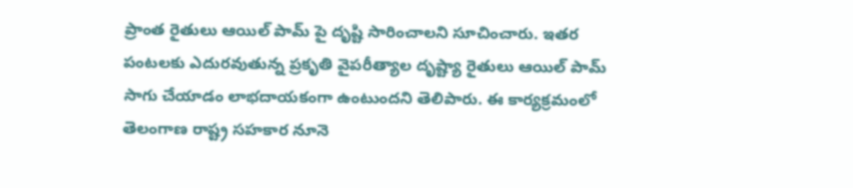ప్రాంత రైతులు ఆయిల్ పామ్ పై దృష్టి సారించాలని సూచించారు. ఇతర పంటలకు ఎదురవుతున్న ప్రకృతి వైపరీత్యాల దృష్ట్యా రైతులు ఆయిల్ పామ్ సాగు చేయాడం లాభదాయకంగా ఉంటుందని తెలిపారు. ఈ కార్యక్రమంలో తెలంగాణ రాష్ట్ర సహకార నూనె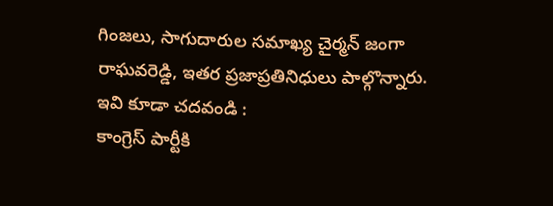గింజలు, సాగుదారుల సమాఖ్య చైర్మన్ జంగా రాఘవరెడ్డి, ఇతర ప్రజాప్రతినిధులు పాల్గొన్నారు.
ఇవి కూడా చదవండి :
కాంగ్రెస్ పార్టీకి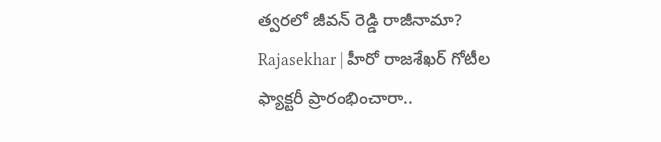త్వరలో జీవన్ రెడ్డి రాజీనామా?
Rajasekhar | హీరో రాజశేఖర్ గోటీల ఫ్యాక్టరీ ప్రారంభించారా..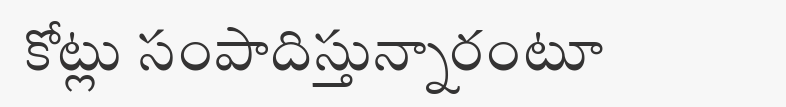కోట్లు సంపాదిస్తున్నారంటూ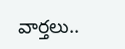వార్తలు..